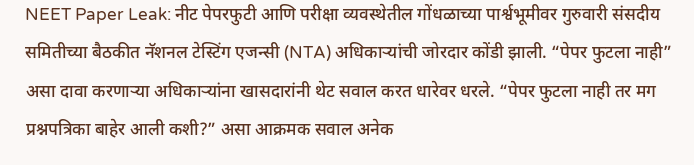NEET Paper Leak: नीट पेपरफुटी आणि परीक्षा व्यवस्थेतील गोंधळाच्या पार्श्वभूमीवर गुरुवारी संसदीय समितीच्या बैठकीत नॅशनल टेस्टिंग एजन्सी (NTA) अधिकाऱ्यांची जोरदार कोंडी झाली. “पेपर फुटला नाही” असा दावा करणाऱ्या अधिकाऱ्यांना खासदारांनी थेट सवाल करत धारेवर धरले. “पेपर फुटला नाही तर मग प्रश्नपत्रिका बाहेर आली कशी?” असा आक्रमक सवाल अनेक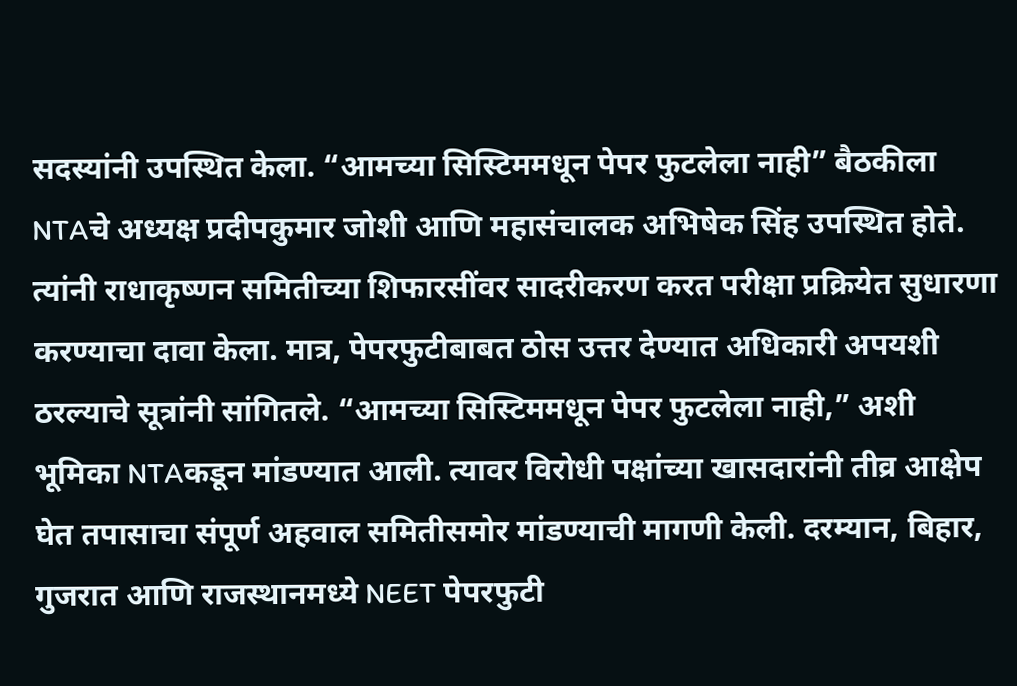सदस्यांनी उपस्थित केला. “आमच्या सिस्टिममधून पेपर फुटलेला नाही” बैठकीला NTAचे अध्यक्ष प्रदीपकुमार जोशी आणि महासंचालक अभिषेक सिंह उपस्थित होते. त्यांनी राधाकृष्णन समितीच्या शिफारसींवर सादरीकरण करत परीक्षा प्रक्रियेत सुधारणा करण्याचा दावा केला. मात्र, पेपरफुटीबाबत ठोस उत्तर देण्यात अधिकारी अपयशी ठरल्याचे सूत्रांनी सांगितले. “आमच्या सिस्टिममधून पेपर फुटलेला नाही,” अशी भूमिका NTAकडून मांडण्यात आली. त्यावर विरोधी पक्षांच्या खासदारांनी तीव्र आक्षेप घेत तपासाचा संपूर्ण अहवाल समितीसमोर मांडण्याची मागणी केली. दरम्यान, बिहार, गुजरात आणि राजस्थानमध्ये NEET पेपरफुटी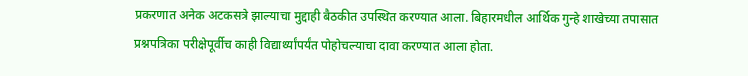प्रकरणात अनेक अटकसत्रे झाल्याचा मुद्दाही बैठकीत उपस्थित करण्यात आला. बिहारमधील आर्थिक गुन्हे शाखेच्या तपासात प्रश्नपत्रिका परीक्षेपूर्वीच काही विद्यार्थ्यांपर्यंत पोहोचल्याचा दावा करण्यात आला होता.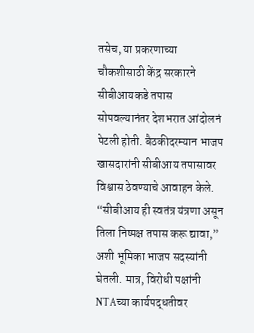तसेच, या प्रकरणाच्या चौकशीसाठी केंद्र सरकारने सीबीआयकडे तपास सोपवल्यानंतर देशभरात आंदोलनं पेटली होती. बैठकीदरम्यान भाजप खासदारांनी सीबीआय तपासावर विश्वास ठेवण्याचे आवाहन केले. “सीबीआय ही स्वतंत्र यंत्रणा असून तिला निष्पक्ष तपास करू द्यावा,” अशी भूमिका भाजप सदस्यांनी घेतली. मात्र, विरोधी पक्षांनी NTAच्या कार्यपद्धतीवर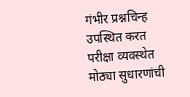गंभीर प्रश्नचिन्ह उपस्थित करत परीक्षा व्यवस्थेत मोठ्या सुधारणांची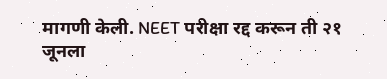मागणी केली. NEET परीक्षा रद्द करून ती २१ जूनला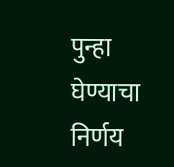पुन्हा घेण्याचा निर्णय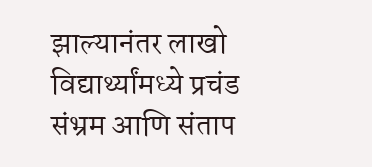झाल्यानंतर लाखो विद्यार्थ्यांमध्ये प्रचंड संभ्रम आणि संताप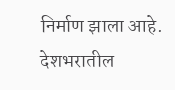निर्माण झाला आहे. देशभरातील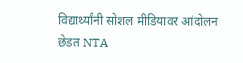विद्यार्थ्यांनी सोशल मीडियावर आंदोलन छेडत NTA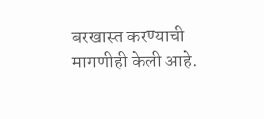बरखास्त करण्याची मागणीही केली आहे.